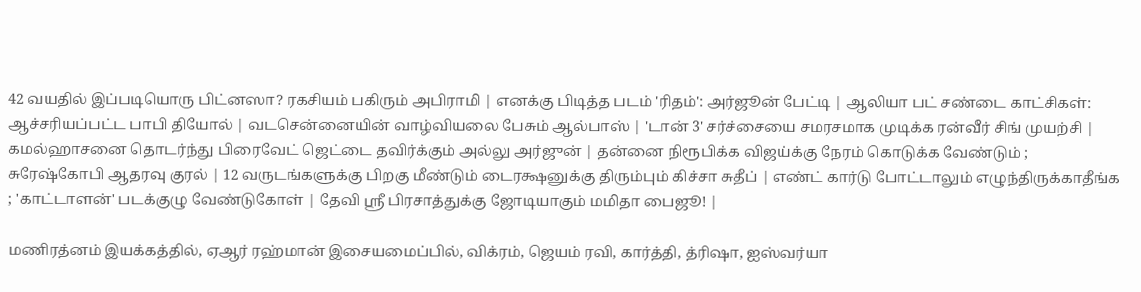42 வயதில் இப்படியொரு பிட்னஸா? ரகசியம் பகிரும் அபிராமி | எனக்கு பிடித்த படம் 'ரிதம்': அர்ஜூன் பேட்டி | ஆலியா பட் சண்டை காட்சிகள்: ஆச்சரியப்பட்ட பாபி தியோல் | வடசென்னையின் வாழ்வியலை பேசும் ஆல்பாஸ் | 'டான் 3' சர்ச்சையை சமரசமாக முடிக்க ரன்வீர் சிங் முயற்சி | கமல்ஹாசனை தொடர்ந்து பிரைவேட் ஜெட்டை தவிர்க்கும் அல்லு அர்ஜுன் | தன்னை நிரூபிக்க விஜய்க்கு நேரம் கொடுக்க வேண்டும் ; சுரேஷ்கோபி ஆதரவு குரல் | 12 வருடங்களுக்கு பிறகு மீண்டும் டைரக்ஷனுக்கு திரும்பும் கிச்சா சுதீப் | எண்ட் கார்டு போட்டாலும் எழுந்திருக்காதீங்க ; 'காட்டாளன்' படக்குழு வேண்டுகோள் | தேவி ஸ்ரீ பிரசாத்துக்கு ஜோடியாகும் மமிதா பைஜூ! |

மணிரத்னம் இயக்கத்தில், ஏஆர் ரஹ்மான் இசையமைப்பில், விக்ரம், ஜெயம் ரவி, கார்த்தி, த்ரிஷா, ஐஸ்வர்யா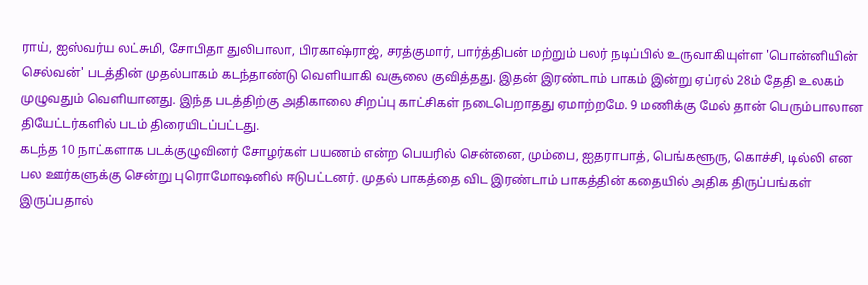ராய், ஐஸ்வர்ய லட்சுமி, சோபிதா துலிபாலா, பிரகாஷ்ராஜ், சரத்குமார், பார்த்திபன் மற்றும் பலர் நடிப்பில் உருவாகியுள்ள 'பொன்னியின் செல்வன்' படத்தின் முதல்பாகம் கடந்தாண்டு வெளியாகி வசூலை குவித்தது. இதன் இரண்டாம் பாகம் இன்று ஏப்ரல் 28ம் தேதி உலகம் முழுவதும் வெளியானது. இந்த படத்திற்கு அதிகாலை சிறப்பு காட்சிகள் நடைபெறாதது ஏமாற்றமே. 9 மணிக்கு மேல் தான் பெரும்பாலான தியேட்டர்களில் படம் திரையிடப்பட்டது.
கடந்த 10 நாட்களாக படக்குழுவினர் சோழர்கள் பயணம் என்ற பெயரில் சென்னை, மும்பை, ஐதராபாத், பெங்களூரு, கொச்சி, டில்லி என பல ஊர்களுக்கு சென்று புரொமோஷனில் ஈடுபட்டனர். முதல் பாகத்தை விட இரண்டாம் பாகத்தின் கதையில் அதிக திருப்பங்கள் இருப்பதால்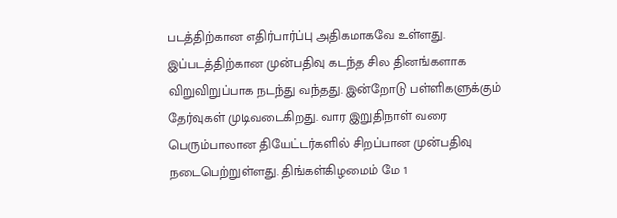படத்திற்கான எதிர்பார்ப்பு அதிகமாகவே உள்ளது.
இப்படத்திற்கான முன்பதிவு கடந்த சில தினங்களாக விறுவிறுப்பாக நடந்து வந்தது. இன்றோடு பள்ளிகளுக்கும் தேர்வுகள் முடிவடைகிறது. வார இறுதிநாள் வரை பெரும்பாலான தியேட்டர்களில் சிறப்பான முன்பதிவு நடைபெற்றுள்ளது. திங்கள்கிழமைம் மே 1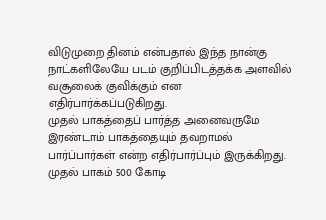விடுமுறை தினம் என்பதால் இந்த நான்கு நாட்களிலேயே படம் குறிப்பிடத்தக்க அளவில் வசூலைக் குவிக்கும் என எதிர்பார்க்கப்படுகிறது.
முதல் பாகத்தைப் பார்த்த அனைவருமே இரண்டாம் பாகத்தையும் தவறாமல் பார்ப்பார்கள் என்ற எதிர்பார்ப்பும் இருக்கிறது. முதல் பாகம் 500 கோடி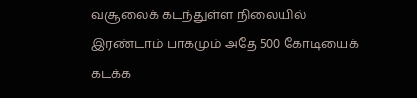வசூலைக் கடந்துள்ள நிலையில் இரண்டாம் பாகமும் அதே 500 கோடியைக் கடக்க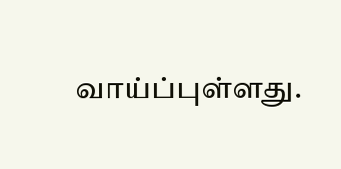வாய்ப்புள்ளது.